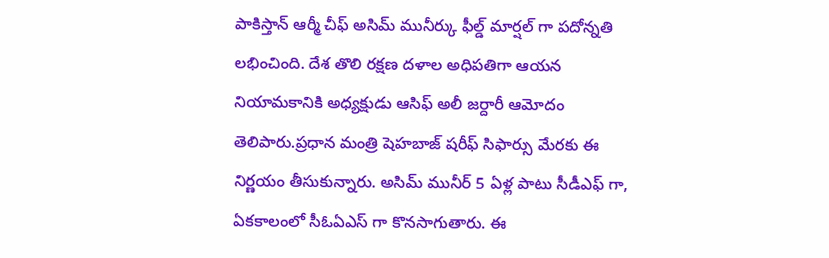పాకిస్తాన్ ఆర్మీ చీఫ్ అసిమ్ మునీర్కు ఫీల్డ్ మార్షల్ గా పదోన్నతి లభించింది. దేశ తొలి రక్షణ దళాల అధిపతిగా ఆయన నియామకానికి అధ్యక్షుడు ఆసిఫ్ అలీ జర్దారీ ఆమోదం తెలిపారు.ప్రధాన మంత్రి షెహబాజ్ షరీఫ్ సిఫార్సు మేరకు ఈ నిర్ణయం తీసుకున్నారు. అసిమ్ మునీర్ 5 ఏళ్ల పాటు సీడీఎఫ్ గా, ఏకకాలంలో సీఓఏఎస్ గా కొనసాగుతారు. ఈ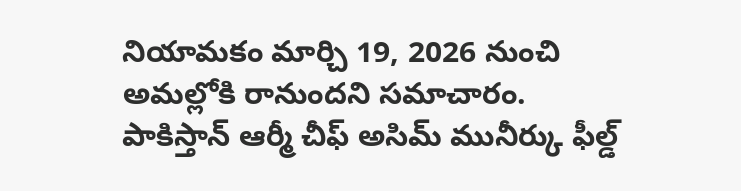నియామకం మార్చి 19, 2026 నుంచి అమల్లోకి రానుందని సమాచారం.
పాకిస్తాన్ ఆర్మీ చీఫ్ అసిమ్ మునీర్కు ఫీల్డ్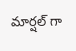మార్షల్ గా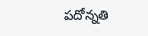పదోన్నతి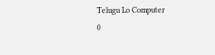Telugu Lo Computer
0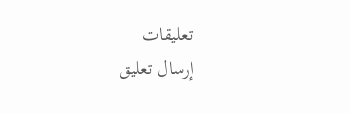تعليقات
إرسال تعليق